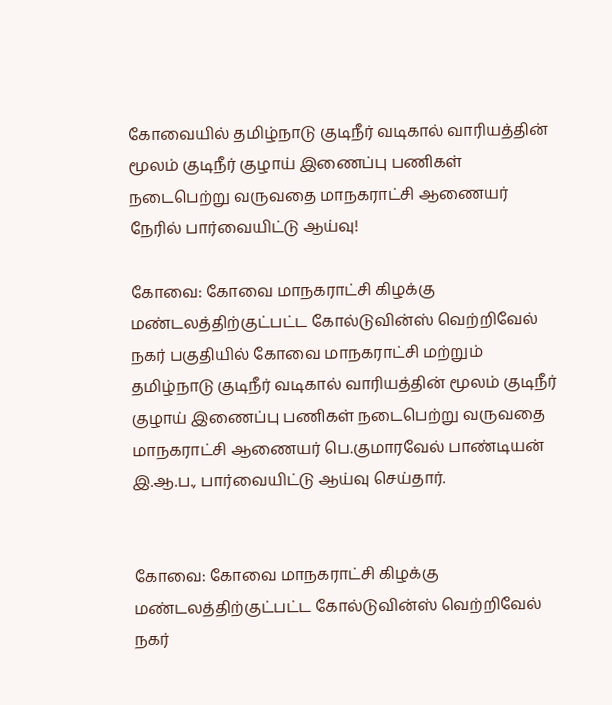கோவையில் தமிழ்நாடு குடிநீர்‌ வடிகால்‌ வாரியத்தின்‌ மூலம்‌ குடிநீர் குழாய்‌ இணைப்பு பணிகள்‌ நடைபெற்று வருவதை மாநகராட்சி ஆணையர் நேரில் பார்வையிட்டு ஆய்வு!

கோவை: கோவை மாநகராட்சி கிழக்கு மண்டலத்திற்குட்பட்ட கோல்டுவின்ஸ்‌ வெற்றிவேல்‌ நகர்‌ பகுதியில்‌ கோவை மாநகராட்சி மற்றும்‌ தமிழ்நாடு குடிநீர்‌ வடிகால்‌ வாரியத்தின்‌ மூலம்‌ குடிநீர் குழாய்‌ இணைப்பு பணிகள்‌ நடைபெற்று வருவதை மாநகராட்சி ஆணைய‌ர் பெ.குமாரவேல்‌ பாண்டியன்‌ இ.ஆ.ப., பார்வையிட்டு ஆய்வு செய்தார்.


கோவை: கோவை மாநகராட்சி கிழக்கு மண்டலத்திற்குட்பட்ட கோல்டுவின்ஸ்‌ வெற்றிவேல்‌ நகர்‌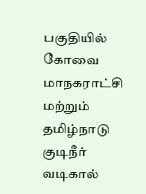பகுதியில்‌ கோவை மாநகராட்சி மற்றும்‌ தமிழ்நாடு குடிநீர்‌ வடிகால்‌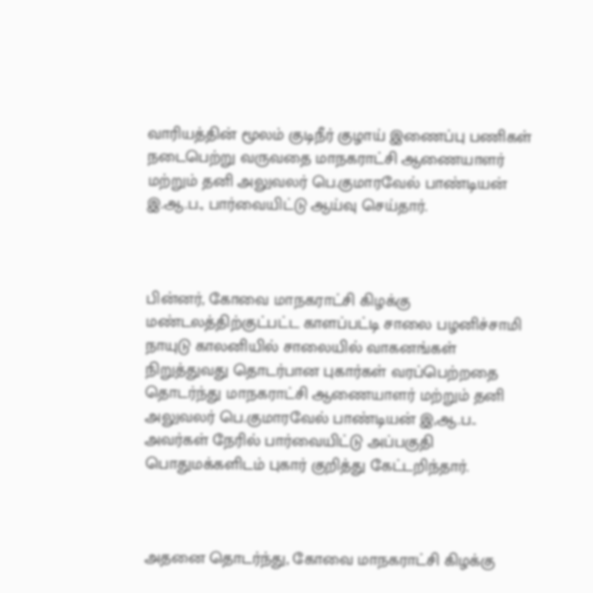வாரியத்தின்‌ மூலம்‌ குடிநீர் குழாய்‌ இணைப்பு பணிகள்‌ நடைபெற்று வருவதை மாநகராட்சி ஆணையாளர்‌ மற்றும்‌ தனி அலுவலர்‌ பெ.குமாரவேல்‌ பாண்டியன்‌ இ.ஆ.ப., பார்வையிட்டு ஆய்வு செய்தார்.



பின்னர், கோவை மாநகராட்சி கிழக்கு மண்டலத்திற்குட்பட்ட காளப்பட்டி சாலை பழனிச்சாமி நாயுடு காலனியில்‌ சாலையில்‌ வாகனங்கள்‌ நிறுத்துவது தொடர்பான புகார்கள்‌ வரப்பெற்றதை தொடர்ந்து மாநகராட்சி ஆணையாளர்‌ மற்றும்‌ தனி அலுவலர்‌ பெ.குமாரவேல்‌ பாண்டியன்‌ இ,ஆ.ப.. அவர்கள்‌ நேரில்‌ பார்வையிட்டு அப்பகுதி பொதுமக்களிடம்‌ புகார்‌ குறித்து கேட்டறிந்தார்.



அதனை தொடர்ந்து, கோவை மாநகராட்சி கிழக்கு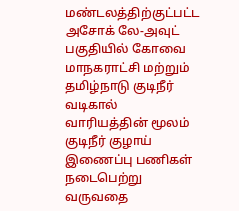மண்டலத்திற்குட்பட்ட அசோக்‌ லே-அவுட்‌ பகுதியில்‌ கோவை மாநகராட்சி மற்றும்‌ தமிழ்நாடு குடிநீர்‌ வடிகால்‌ வாரியத்தின்‌ மூலம்‌ குடிநீர்‌ குழாய்‌ இணைப்பு பணிகள்‌ நடைபெற்று வருவதை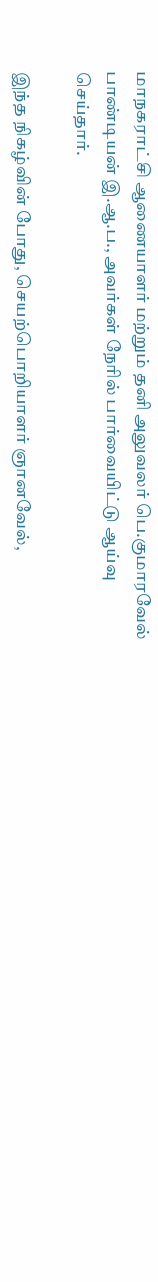மாநகராட்சி ஆணையாளர்‌ மற்றும்‌ தனி அலுவலர்‌ பெ.குமாரவேல்‌ பாண்டியன்‌ இ.ஆ.ப., அவர்கள்‌ நேரில்‌ பார்வையிட்டு ஆய்வு செய்தார்.

இந்த நிகழ்வின் போது, செயற்பொறியாளர்‌ ஞானவேல்‌,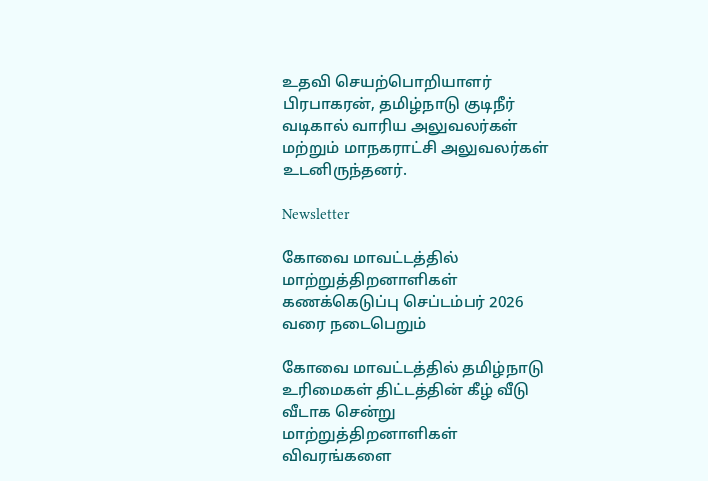உதவி செயற்பொறியாளர்‌ பிரபாகரன்‌, தமிழ்நாடு குடிநீர்‌ வடிகால்‌ வாரிய அலுவலர்கள்‌ மற்றும்‌ மாநகராட்சி அலுவலர்கள் உடனிருந்தனர்.

Newsletter

கோவை மாவட்டத்தில் மாற்றுத்திறனாளிகள் கணக்கெடுப்பு செப்டம்பர் 2026 வரை நடைபெறும்

கோவை மாவட்டத்தில் தமிழ்நாடு உரிமைகள் திட்டத்தின் கீழ் வீடு வீடாக சென்று மாற்றுத்திறனாளிகள் விவரங்களை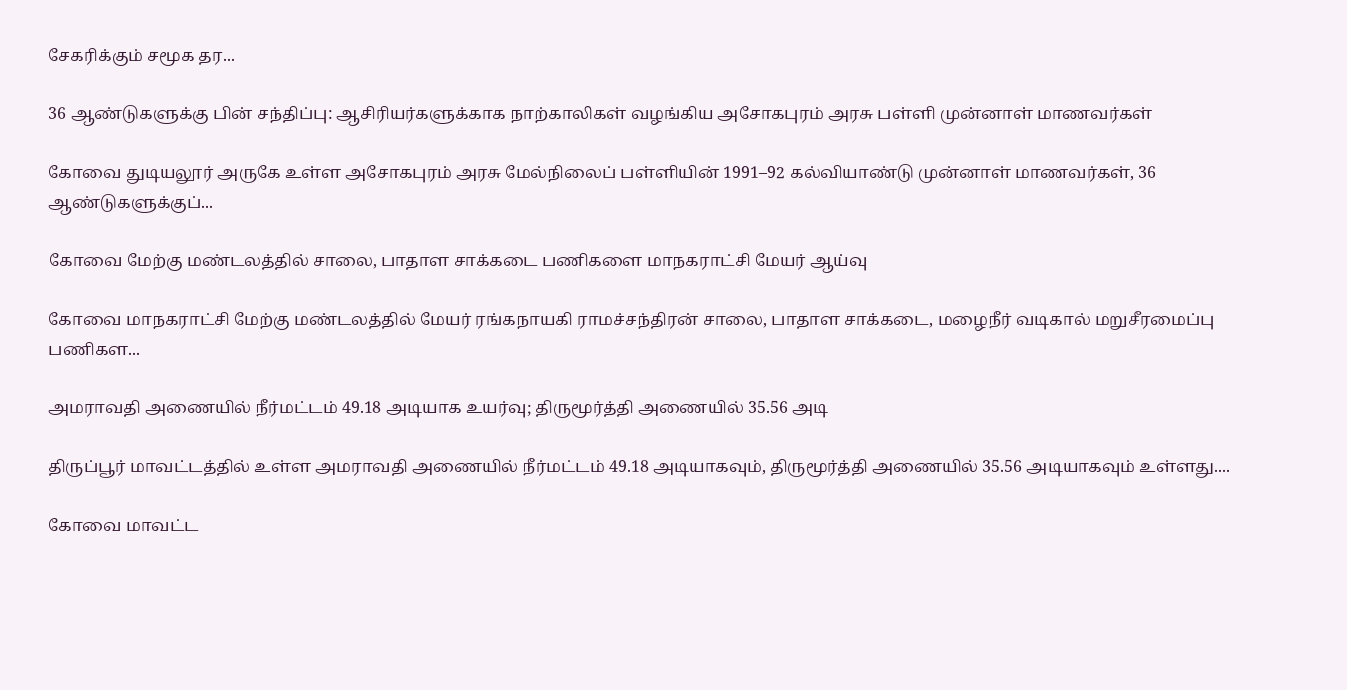சேகரிக்கும் சமூக தர...

36 ஆண்டுகளுக்கு பின் சந்திப்பு: ஆசிரியர்களுக்காக நாற்காலிகள் வழங்கிய அசோகபுரம் அரசு பள்ளி முன்னாள் மாணவர்கள்

கோவை துடியலூர் அருகே உள்ள அசோகபுரம் அரசு மேல்நிலைப் பள்ளியின் 1991–92 கல்வியாண்டு முன்னாள் மாணவர்கள், 36 ஆண்டுகளுக்குப்...

கோவை மேற்கு மண்டலத்தில் சாலை, பாதாள சாக்கடை பணிகளை மாநகராட்சி மேயர் ஆய்வு

கோவை மாநகராட்சி மேற்கு மண்டலத்தில் மேயர் ரங்கநாயகி ராமச்சந்திரன் சாலை, பாதாள சாக்கடை, மழைநீர் வடிகால் மறுசீரமைப்பு பணிகள...

அமராவதி அணையில் நீர்மட்டம் 49.18 அடியாக உயர்வு; திருமூர்த்தி அணையில் 35.56 அடி

திருப்பூர் மாவட்டத்தில் உள்ள அமராவதி அணையில் நீர்மட்டம் 49.18 அடியாகவும், திருமூர்த்தி அணையில் 35.56 அடியாகவும் உள்ளது....

கோவை மாவட்ட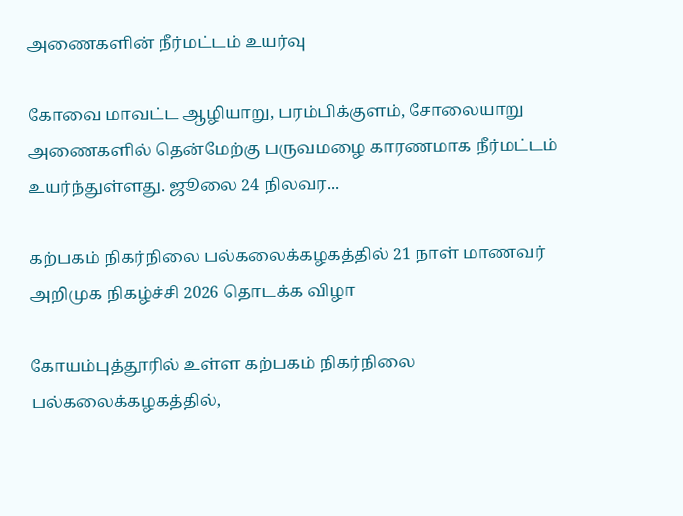அணைகளின் நீர்மட்டம் உயர்வு

கோவை மாவட்ட ஆழியாறு, பரம்பிக்குளம், சோலையாறு அணைகளில் தென்மேற்கு பருவமழை காரணமாக நீர்மட்டம் உயர்ந்துள்ளது. ஜூலை 24 நிலவர...

கற்பகம் நிகர்நிலை பல்கலைக்கழகத்தில் 21 நாள் மாணவர் அறிமுக நிகழ்ச்சி 2026 தொடக்க விழா

கோயம்புத்தூரில் உள்ள கற்பகம் நிகர்நிலை பல்கலைக்கழகத்தில்,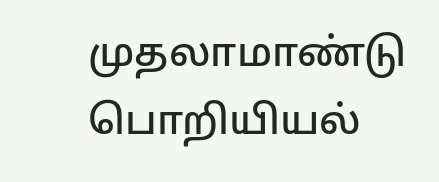முதலாமாண்டு பொறியியல்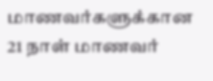மாணவர்களுக்கான 21 நாள் மாணவர்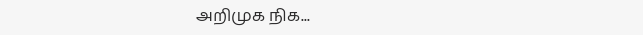அறிமுக நிக...